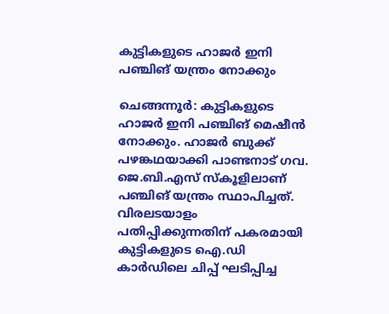കുട്ടികളുടെ ഹാജർ ഇനി പഞ്ചിങ് യന്ത്രം നോക്കും

ചെങ്ങന്നൂർ: കുട്ടികളുടെ ഹാജർ ഇനി പഞ്ചിങ് മെഷീൻ നോക്കും. ഹാജർ ബുക്ക് പഴങ്കഥയാക്കി പാണ്ടനാട് ഗവ. ജെ.ബി.എസ് സ്കൂളിലാണ് പഞ്ചിങ് യന്ത്രം സ്ഥാപിച്ചത്. വിരലടയാളം പതിപ്പിക്കുന്നതിന് പകരമായി കുട്ടികളുടെ ഐ.ഡി കാർഡിലെ ചിപ്പ് ഘടിപ്പിച്ച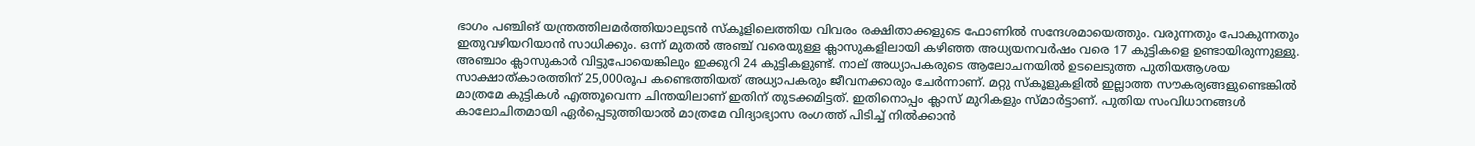ഭാഗം പഞ്ചിങ് യന്ത്രത്തിലമർത്തിയാലുടൻ സ്കൂളിലെത്തിയ വിവരം രക്ഷിതാക്കളുടെ ഫോണിൽ സന്ദേശമായെത്തും. വരുന്നതും പോകുന്നതും ഇതുവഴിയറിയാൻ സാധിക്കും. ഒന്ന് മുതൽ അഞ്ച് വരെയുള്ള ക്ലാസുകളിലായി കഴിഞ്ഞ അധ്യയനവർഷം വരെ 17 കുട്ടികളെ ഉണ്ടായിരുന്നുള്ളു. അഞ്ചാം ക്ലാസുകാർ വിട്ടുപോയെങ്കിലും ഇക്കുറി 24 കുട്ടികളുണ്ട്. നാല് അധ്യാപകരുടെ ആലോചനയിൽ ഉടലെടുത്ത പുതിയആശയ സാക്ഷാത്കാരത്തിന് 25,000രൂപ കണ്ടെത്തിയത് അധ്യാപകരും ജീവനക്കാരും ചേർന്നാണ്. മറ്റു സ്കൂളുകളിൽ‌ ഇല്ലാത്ത സൗകര്യങ്ങളുണ്ടെങ്കിൽ മാത്രമേ കുട്ടികൾ എത്തൂവെന്ന ചിന്തയിലാണ് ഇതിന് തുടക്കമിട്ടത്. ഇതിനൊപ്പം ക്ലാസ് മുറികളും സ്മാർട്ടാണ്. പുതിയ സംവിധാനങ്ങൾ കാലോചിതമായി ഏർപ്പെടുത്തിയാൽ മാത്രമേ വിദ്യാഭ്യാസ രംഗത്ത് പിടിച്ച് നിൽക്കാൻ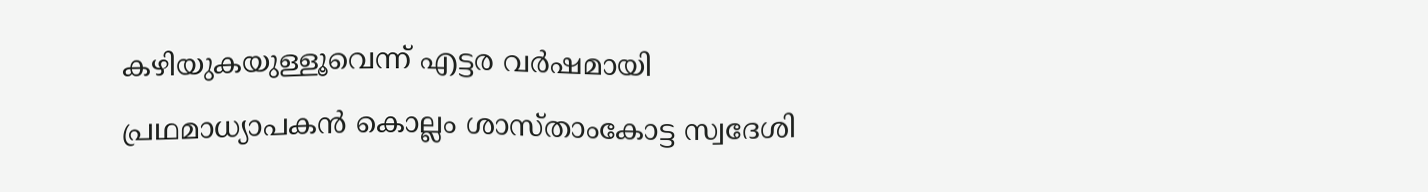കഴിയുകയുള്ളൂവെന്ന് എട്ടര വർഷമായി പ്രഥമാധ്യാപകൻ കൊല്ലം ശാസ്താംകോട്ട സ്വദേശി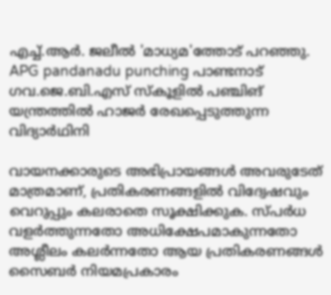എച്ച്.ആർ. ജലീൽ 'മാധ്യമ'ത്തോട് പറഞ്ഞു. APG pandanadu punching പാണ്ടനാട് ഗവ.ജെ.ബി.എസ് സ്കൂളിൽ പഞ്ചിങ് യന്ത്രത്തിൽ ഹാജർ രേഖപ്പെടുത്തുന്ന വിദ്യാർഥിനി

വായനക്കാരുടെ അഭിപ്രായങ്ങള്‍ അവരുടേത് മാത്രമാണ്, പ്രതികരണങ്ങളിൽ വിദ്വേഷവും വെറുപ്പും കലരാതെ സൂക്ഷിക്കുക. സ്പർധ വളർത്തുന്നതോ അധിക്ഷേപമാകുന്നതോ അശ്ലീലം കലർന്നതോ ആയ പ്രതികരണങ്ങൾ സൈബർ നിയമപ്രകാരം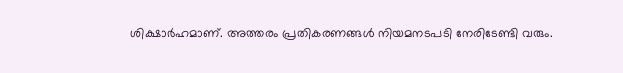ശിക്ഷാർഹമാണ്. അത്തരം പ്രതികരണങ്ങൾ നിയമനടപടി നേരിടേണ്ടി വരും.